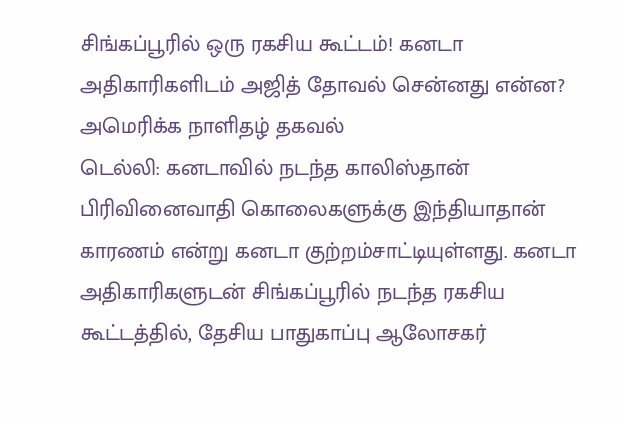சிங்கப்பூரில் ஒரு ரகசிய கூட்டம்! கனடா அதிகாரிகளிடம் அஜித் தோவல் சென்னது என்ன? அமெரிக்க நாளிதழ் தகவல்
டெல்லி: கனடாவில் நடந்த காலிஸ்தான் பிரிவினைவாதி கொலைகளுக்கு இந்தியாதான் காரணம் என்று கனடா குற்றம்சாட்டியுள்ளது. கனடா அதிகாரிகளுடன் சிங்கப்பூரில் நடந்த ரகசிய கூட்டத்தில், தேசிய பாதுகாப்பு ஆலோசகர்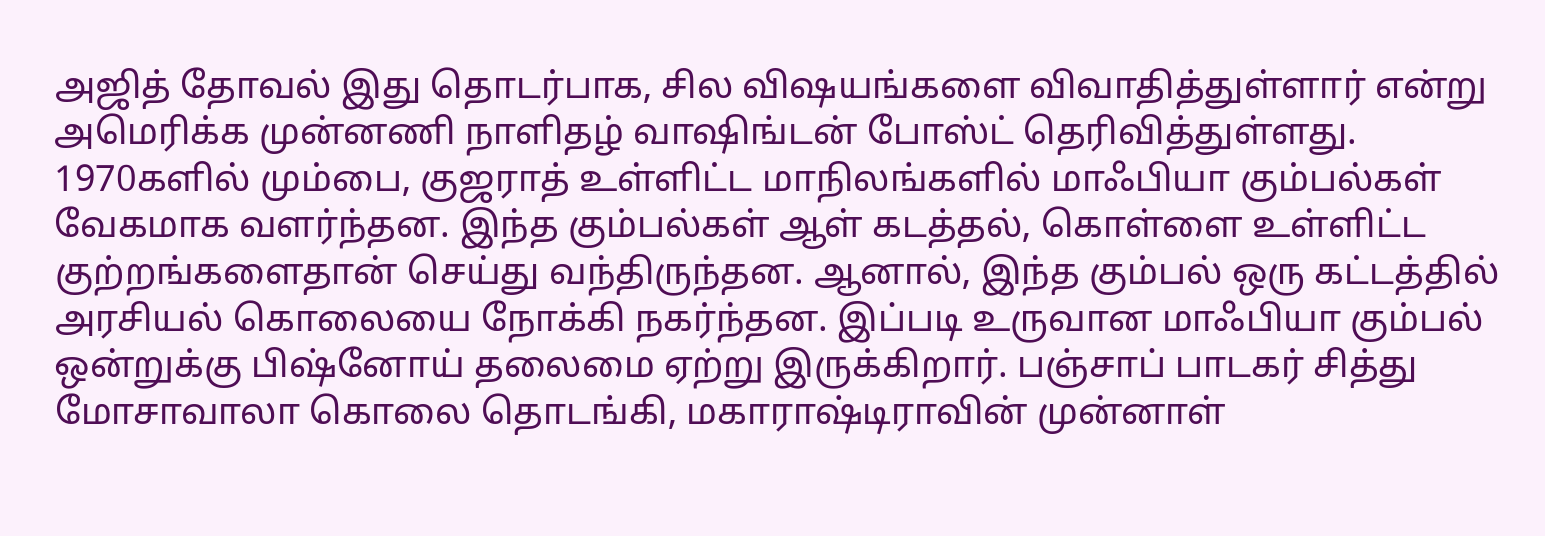அஜித் தோவல் இது தொடர்பாக, சில விஷயங்களை விவாதித்துள்ளார் என்று அமெரிக்க முன்னணி நாளிதழ் வாஷிங்டன் போஸ்ட் தெரிவித்துள்ளது.
1970களில் மும்பை, குஜராத் உள்ளிட்ட மாநிலங்களில் மாஃபியா கும்பல்கள் வேகமாக வளர்ந்தன. இந்த கும்பல்கள் ஆள் கடத்தல், கொள்ளை உள்ளிட்ட குற்றங்களைதான் செய்து வந்திருந்தன. ஆனால், இந்த கும்பல் ஒரு கட்டத்தில் அரசியல் கொலையை நோக்கி நகர்ந்தன. இப்படி உருவான மாஃபியா கும்பல் ஒன்றுக்கு பிஷ்னோய் தலைமை ஏற்று இருக்கிறார். பஞ்சாப் பாடகர் சித்து மோசாவாலா கொலை தொடங்கி, மகாராஷ்டிராவின் முன்னாள்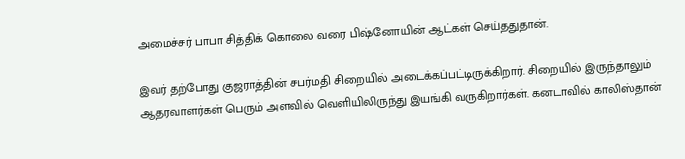அமைச்சர் பாபா சித்திக் கொலை வரை பிஷ்னோயின் ஆட்கள் செய்ததுதான்.

இவர் தற்போது குஜராத்தின் சபர்மதி சிறையில் அடைக்கப்பட்டிருக்கிறார். சிறையில் இருந்தாலும் ஆதரவாளர்கள் பெரும் அளவில் வெளியிலிருந்து இயங்கி வருகிறார்கள். கனடாவில் காலிஸ்தான்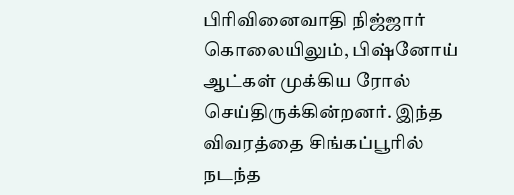பிரிவினைவாதி நிஜ்ஜார் கொலையிலும், பிஷ்னோய் ஆட்கள் முக்கிய ரோல் செய்திருக்கின்றனர். இந்த விவரத்தை சிங்கப்பூரில் நடந்த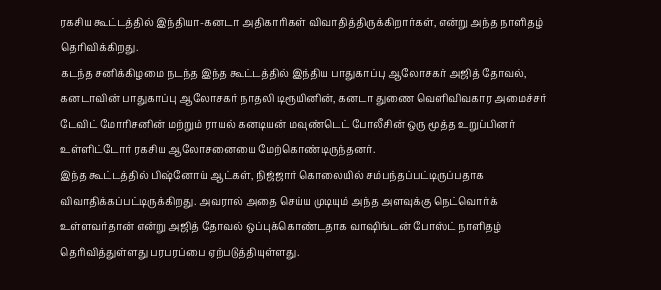ரகசிய கூட்டத்தில் இந்தியா-கனடா அதிகாரிகள் விவாதித்திருக்கிறார்கள், என்று அந்த நாளிதழ் தெரிவிக்கிறது.
கடந்த சனிக்கிழமை நடந்த இந்த கூட்டத்தில் இந்திய பாதுகாப்பு ஆலோசகர் அஜித் தோவல், கனடாவின் பாதுகாப்பு ஆலோசகர் நாதலி டிரூயினின், கனடா துணை வெளிவிவகார அமைச்சர் டேவிட் மோரிசனின் மற்றும் ராயல் கனடியன் மவுண்டெட் போலீசின் ஒரு மூத்த உறுப்பினர் உள்ளிட்டோர் ரகசிய ஆலோசனையை மேற்கொண்டிருந்தனர்.
இந்த கூட்டத்தில் பிஷ்னோய் ஆட்கள், நிஜ்ஜார் கொலையில் சம்பந்தப்பட்டிருப்பதாக விவாதிக்கப்பட்டிருக்கிறது. அவரால் அதை செய்ய முடியும் அந்த அளவுக்கு நெட்வொர்க் உள்ளவர்தான் என்று அஜித் தோவல் ஒப்புக்கொண்டதாக வாஷிங்டன் போஸ்ட் நாளிதழ் தெரிவித்துள்ளது பரபரப்பை ஏற்படுத்தியுள்ளது.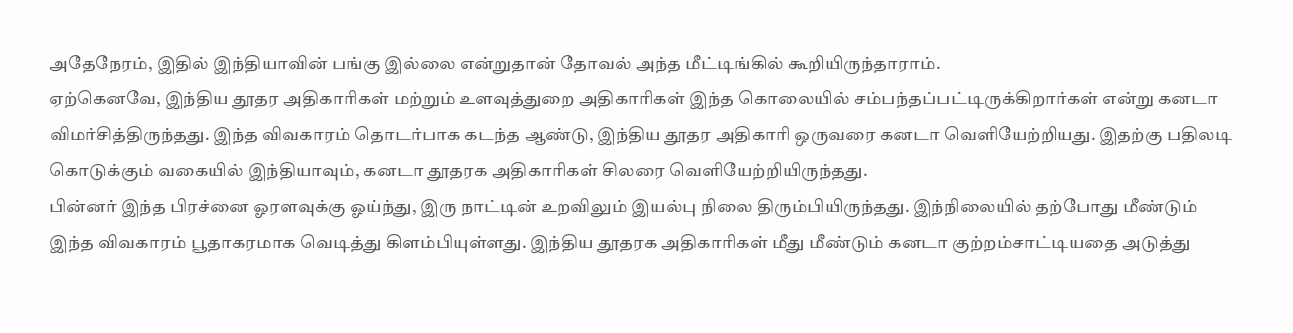அதேநேரம், இதில் இந்தியாவின் பங்கு இல்லை என்றுதான் தோவல் அந்த மீட்டிங்கில் கூறியிருந்தாராம்.
ஏற்கெனவே, இந்திய தூதர அதிகாரிகள் மற்றும் உளவுத்துறை அதிகாரிகள் இந்த கொலையில் சம்பந்தப்பட்டிருக்கிறார்கள் என்று கனடா விமர்சித்திருந்தது. இந்த விவகாரம் தொடர்பாக கடந்த ஆண்டு, இந்திய தூதர அதிகாரி ஒருவரை கனடா வெளியேற்றியது. இதற்கு பதிலடி கொடுக்கும் வகையில் இந்தியாவும், கனடா தூதரக அதிகாரிகள் சிலரை வெளியேற்றியிருந்தது.
பின்னர் இந்த பிரச்னை ஓரளவுக்கு ஓய்ந்து, இரு நாட்டின் உறவிலும் இயல்பு நிலை திரும்பியிருந்தது. இந்நிலையில் தற்போது மீண்டும் இந்த விவகாரம் பூதாகரமாக வெடித்து கிளம்பியுள்ளது. இந்திய தூதரக அதிகாரிகள் மீது மீண்டும் கனடா குற்றம்சாட்டியதை அடுத்து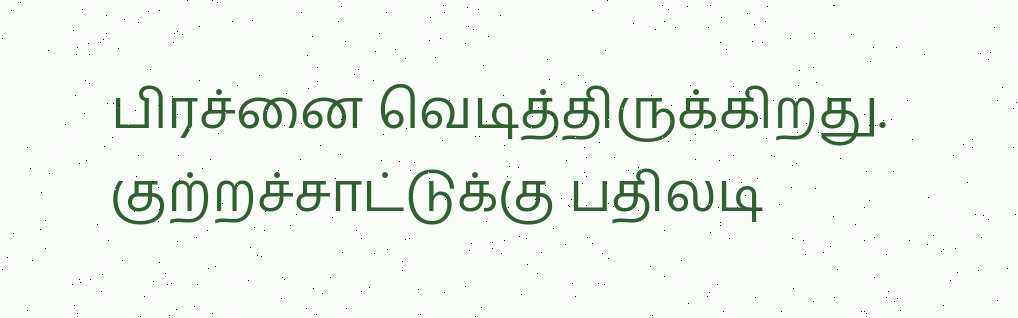பிரச்னை வெடித்திருக்கிறது.
குற்றச்சாட்டுக்கு பதிலடி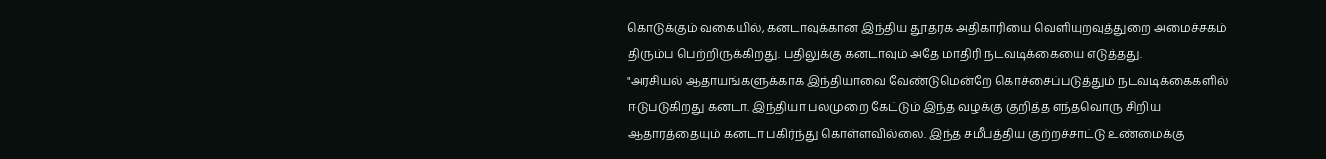கொடுக்கும் வகையில், கனடாவுக்கான இந்திய தூதரக அதிகாரியை வெளியுறவுத்துறை அமைச்சகம் திரும்ப பெற்றிருக்கிறது. பதிலுக்கு கனடாவும் அதே மாதிரி நடவடிக்கையை எடுத்தது.
"அரசியல் ஆதாயங்களுக்காக இந்தியாவை வேண்டுமென்றே கொச்சைப்படுத்தும் நடவடிக்கைகளில் ஈடுபடுகிறது கனடா. இந்தியா பலமுறை கேட்டும் இந்த வழக்கு குறித்த எந்தவொரு சிறிய ஆதாரத்தையும் கனடா பகிர்ந்து கொள்ளவில்லை. இந்த சமீபத்திய குற்றச்சாட்டு உண்மைக்கு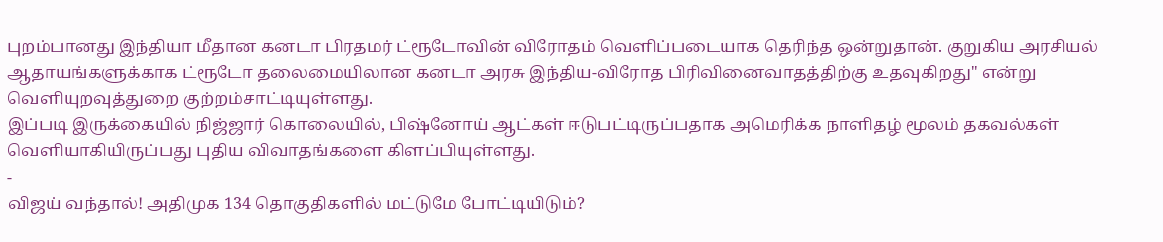புறம்பானது இந்தியா மீதான கனடா பிரதமர் ட்ரூடோவின் விரோதம் வெளிப்படையாக தெரிந்த ஒன்றுதான். குறுகிய அரசியல் ஆதாயங்களுக்காக ட்ரூடோ தலைமையிலான கனடா அரசு இந்திய-விரோத பிரிவினைவாதத்திற்கு உதவுகிறது" என்று வெளியுறவுத்துறை குற்றம்சாட்டியுள்ளது.
இப்படி இருக்கையில் நிஜ்ஜார் கொலையில், பிஷ்னோய் ஆட்கள் ஈடுபட்டிருப்பதாக அமெரிக்க நாளிதழ் மூலம் தகவல்கள் வெளியாகியிருப்பது புதிய விவாதங்களை கிளப்பியுள்ளது.
-
விஜய் வந்தால்! அதிமுக 134 தொகுதிகளில் மட்டுமே போட்டியிடும்?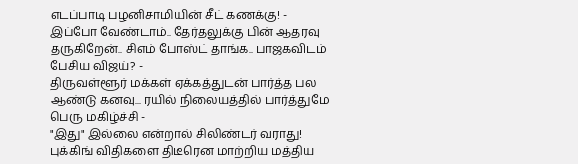எடப்பாடி பழனிசாமியின் சீட் கணக்கு! -
இப்போ வேண்டாம்.. தேர்தலுக்கு பின் ஆதரவு தருகிறேன்.. சிஎம் போஸ்ட் தாங்க.. பாஜகவிடம் பேசிய விஜய்? -
திருவள்ளூர் மக்கள் ஏக்கத்துடன் பார்த்த பல ஆண்டு கனவு... ரயில் நிலையத்தில் பார்த்துமே பெரு மகிழ்ச்சி -
"இது" இல்லை என்றால் சிலிண்டர் வராது! புக்கிங் விதிகளை திடீரென மாற்றிய மத்திய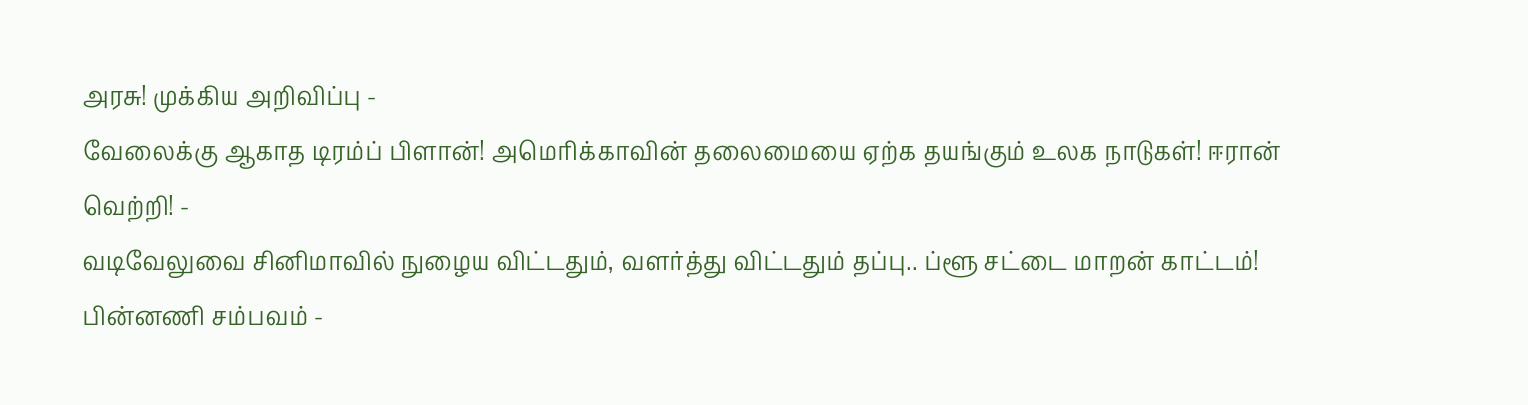அரசு! முக்கிய அறிவிப்பு -
வேலைக்கு ஆகாத டிரம்ப் பிளான்! அமெரிக்காவின் தலைமையை ஏற்க தயங்கும் உலக நாடுகள்! ஈரான் வெற்றி! -
வடிவேலுவை சினிமாவில் நுழைய விட்டதும், வளர்த்து விட்டதும் தப்பு.. ப்ளூ சட்டை மாறன் காட்டம்! பின்னணி சம்பவம் -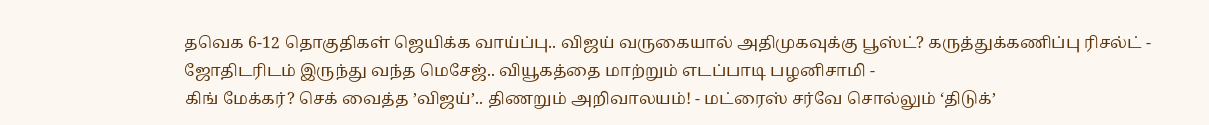தவெக 6-12 தொகுதிகள் ஜெயிக்க வாய்ப்பு.. விஜய் வருகையால் அதிமுகவுக்கு பூஸ்ட்? கருத்துக்கணிப்பு ரிசல்ட் -
ஜோதிடரிடம் இருந்து வந்த மெசேஜ்.. வியூகத்தை மாற்றும் எடப்பாடி பழனிசாமி -
கிங் மேக்கர்? செக் வைத்த ’விஜய்’.. திணறும் அறிவாலயம்! - மட்ரைஸ் சர்வே சொல்லும் ‘திடுக்’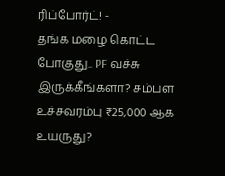ரிப்போர்ட்! -
தங்க மழை கொட்ட போகுது.. PF வச்சு இருக்கீங்களா? சம்பள உச்சவரம்பு ₹25,000 ஆக உயருது?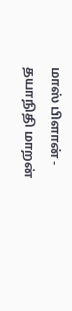மாஸ் பிளான் -
தயாநிதி மாறன்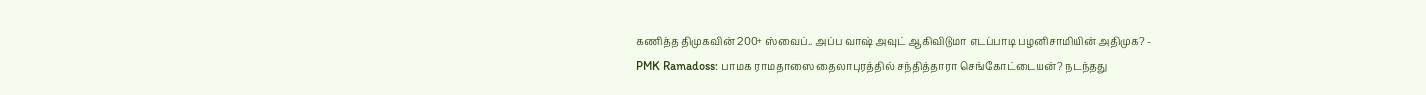கணித்த திமுகவின் 200+ ஸ்வைப்.. அப்ப வாஷ் அவுட் ஆகிவிடுமா எடப்பாடி பழனிசாமியின் அதிமுக? -
PMK Ramadoss: பாமக ராமதாஸை தைலாபுரத்தில் சந்தித்தாரா செங்கோட்டையன்? நடந்தது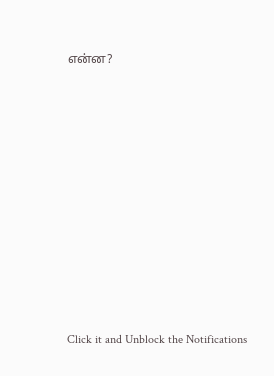என்ன?












Click it and Unblock the Notifications